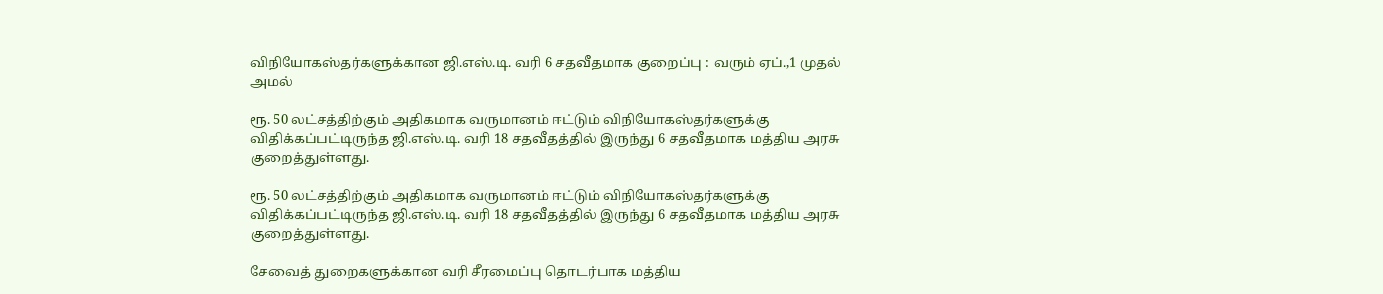விநியோகஸ்தர்களுக்கான ஜி.எஸ்.டி. வரி 6 சதவீதமாக குறைப்பு : வரும் ஏப்.,1 முதல் அமல்

ரூ. 50 லட்சத்திற்கும் அதிகமாக வருமானம் ஈட்டும் விநியோகஸ்தர்களுக்கு விதிக்கப்பட்டிருந்த ஜி.எஸ்.டி. வரி 18 சதவீதத்தில் இருந்து 6 சதவீதமாக மத்திய அரசு குறைத்துள்ளது.

ரூ. 50 லட்சத்திற்கும் அதிகமாக வருமானம் ஈட்டும் விநியோகஸ்தர்களுக்கு விதிக்கப்பட்டிருந்த ஜி.எஸ்.டி. வரி 18 சதவீதத்தில் இருந்து 6 சதவீதமாக மத்திய அரசு குறைத்துள்ளது.

சேவைத் துறைகளுக்கான வரி சீரமைப்பு தொடர்பாக மத்திய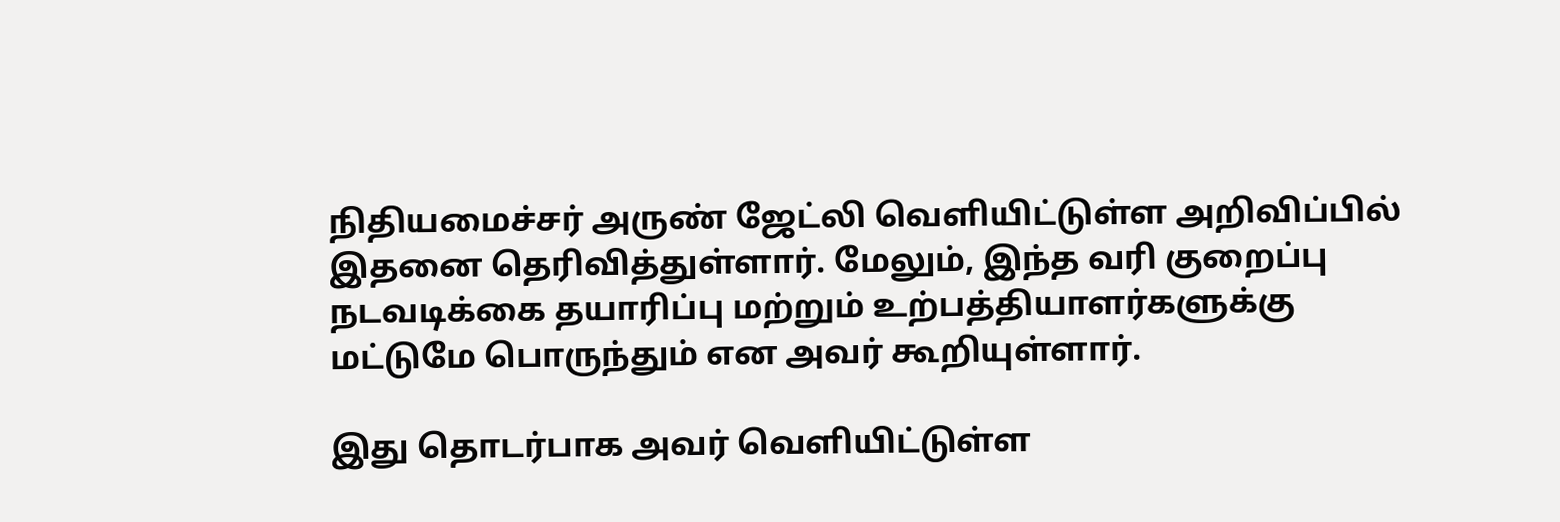நிதியமைச்சர் அருண் ஜேட்லி வெளியிட்டுள்ள அறிவிப்பில் இதனை தெரிவித்துள்ளார். மேலும், இந்த வரி குறைப்பு நடவடிக்கை தயாரிப்பு மற்றும் உற்பத்தியாளர்களுக்கு மட்டுமே பொருந்தும் என அவர் கூறியுள்ளார்.

இது தொடர்பாக அவர் வெளியிட்டுள்ள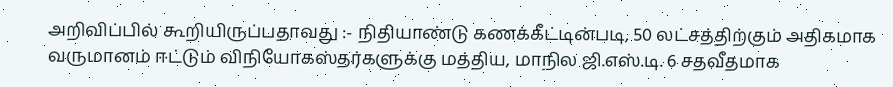அறிவிப்பில் கூறியிருப்பதாவது :- நிதியாண்டு கணக்கீட்டின்படி, 50 லட்சத்திற்கும் அதிகமாக வருமானம் ஈட்டும் விநியோகஸ்தர்களுக்கு மத்திய, மாநில ஜி.எஸ்.டி. 6 சதவீதமாக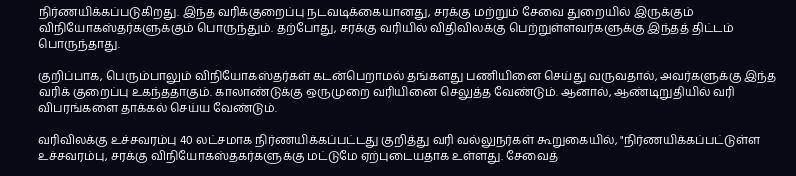நிர்ணயிக்கப்படுகிறது. இந்த வரிக்குறைப்பு நடவடிக்கையானது, சரக்கு மற்றும் சேவை துறையில் இருக்கும் விநியோகஸ்தர்களுக்கும் பொருந்தும். தற்போது, சரக்கு வரியில் விதிவிலக்கு பெற்றுள்ளவர்களுக்கு இந்தத் திட்டம் பொருந்தாது.

குறிப்பாக, பெரும்பாலும் விநியோகஸ்தர்கள் கடன்பெறாமல் தங்களது பணியினை செய்து வருவதால், அவர்களுக்கு இந்த வரிக் குறைப்பு உகந்ததாகும். காலாண்டுக்கு ஒருமுறை வரியினை செலுத்த வேண்டும். ஆனால், ஆண்டிறுதியில் வரி விபரங்களை தாக்கல் செய்ய வேண்டும்.

வரிவிலக்கு உச்சவரம்பு 40 லட்சமாக நிர்ணயிக்கப்பட்டது குறித்து வரி வல்லுநர்கள் கூறுகையில், "நிர்ணயிக்கப்பட்டுள்ள உச்சவரம்பு, சரக்கு விநியோகஸ்தகர்களுக்கு மட்டுமே ஏற்புடையதாக உள்ளது. சேவைத்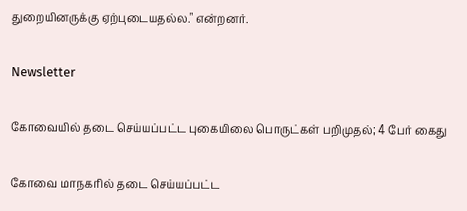துறையினருக்கு ஏற்புடையதல்ல." என்றனர்.

Newsletter

கோவையில் தடை செய்யப்பட்ட புகையிலை பொருட்கள் பறிமுதல்; 4 பேர் கைது

கோவை மாநகரில் தடை செய்யப்பட்ட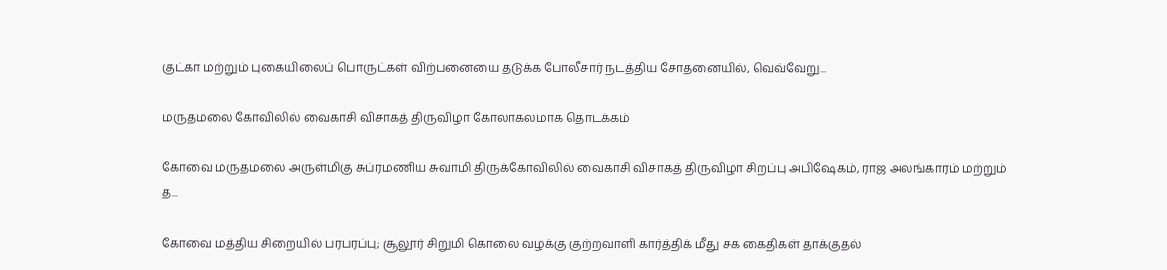குட்கா மற்றும் புகையிலைப் பொருட்கள் விற்பனையை தடுக்க போலீசார் நடத்திய சோதனையில், வெவ்வேறு...

மருதமலை கோவிலில் வைகாசி விசாகத் திருவிழா கோலாகலமாக தொடக்கம்

கோவை மருதமலை அருள்மிகு சுப்ரமணிய சுவாமி திருக்கோவிலில் வைகாசி விசாகத் திருவிழா சிறப்பு அபிஷேகம், ராஜ அலங்காரம் மற்றும் த...

கோவை மத்திய சிறையில் பரபரப்பு; சூலூர் சிறுமி கொலை வழக்கு குற்றவாளி கார்த்திக் மீது சக கைதிகள் தாக்குதல்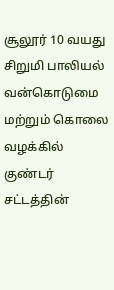சூலூர் 10 வயது சிறுமி பாலியல் வன்கொடுமை மற்றும் கொலை வழக்கில் குண்டர் சட்டத்தின்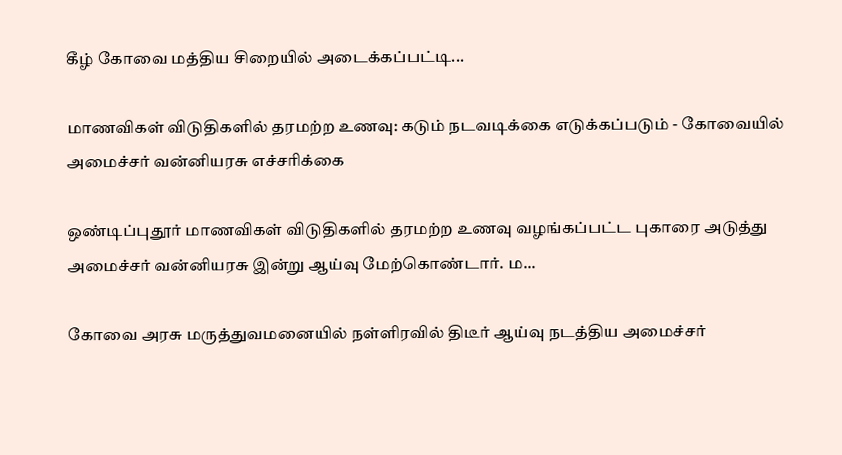கீழ் கோவை மத்திய சிறையில் அடைக்கப்பட்டி...

மாணவிகள் விடுதிகளில் தரமற்ற உணவு: கடும் நடவடிக்கை எடுக்கப்படும் - கோவையில் அமைச்சர் வன்னியரசு எச்சரிக்கை

ஒண்டிப்புதூர் மாணவிகள் விடுதிகளில் தரமற்ற உணவு வழங்கப்பட்ட புகாரை அடுத்து அமைச்சர் வன்னியரசு இன்று ஆய்வு மேற்கொண்டார். ம...

கோவை அரசு மருத்துவமனையில் நள்ளிரவில் திடீர் ஆய்வு நடத்திய அமைச்சர்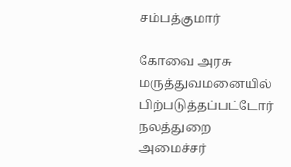சம்பத்குமார்

கோவை அரசு மருத்துவமனையில் பிற்படுத்தப்பட்டோர் நலத்துறை அமைச்சர்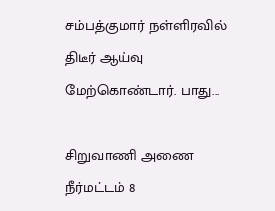சம்பத்குமார் நள்ளிரவில் திடீர் ஆய்வு மேற்கொண்டார். பாது...

சிறுவாணி அணை நீர்மட்டம் 8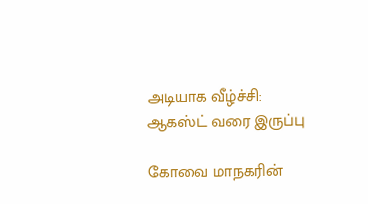அடியாக வீழ்ச்சி: ஆகஸ்ட் வரை இருப்பு

கோவை மாநகரின்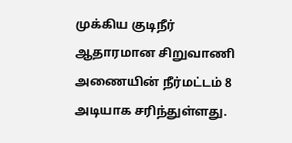முக்கிய குடிநீர் ஆதாரமான சிறுவாணி அணையின் நீர்மட்டம் 8 அடியாக சரிந்துள்ளது.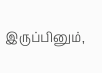இருப்பினும்,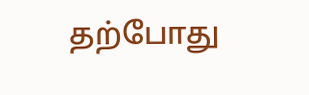தற்போது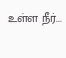உள்ள நீர்...